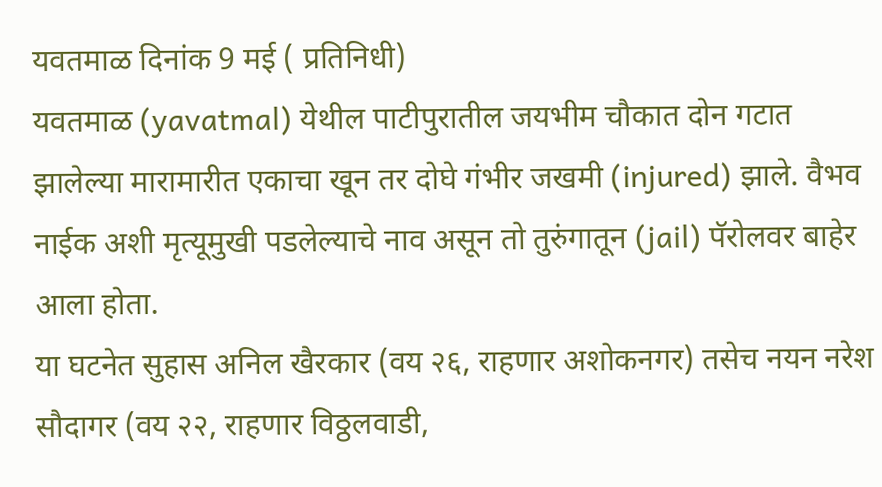यवतमाळ दिनांक 9 मई ( प्रतिनिधी)
यवतमाळ (yavatmal) येथील पाटीपुरातील जयभीम चौकात दोन गटात झालेल्या मारामारीत एकाचा खून तर दोघे गंभीर जखमी (injured) झाले. वैभव नाईक अशी मृत्यूमुखी पडलेल्याचे नाव असून तो तुरुंगातून (jail) पॅरोलवर बाहेर आला होता.
या घटनेत सुहास अनिल खैरकार (वय २६, राहणार अशोकनगर) तसेच नयन नरेश सौदागर (वय २२, राहणार विठ्ठलवाडी,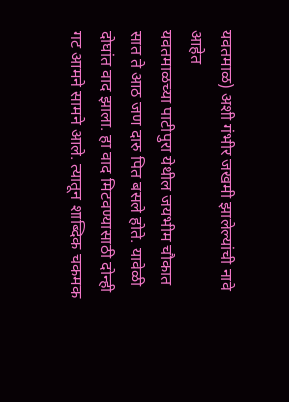यवतमाळ) अशी गंभीर जखमी झालेल्यांची नावे आहेत
यवतमाळच्या पाटीपुरा येथील जयभीम चौकात सात ते आठ जण दारु पित बसले होते. यावेळी दोघांत वाद झाला. हा वाद मिटवण्यासाठी दोन्ही गट आमने सामने आले. त्यातून शाब्दिक चकमक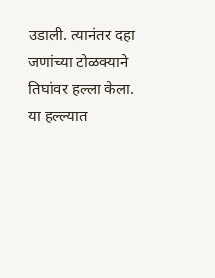उडाली. त्यानंतर दहा जणांच्या टोळक्याने तिघांवर हल्ला केला. या हल्ल्यात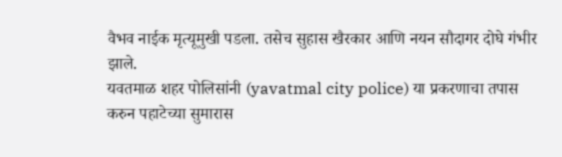वैभव नाईक मृत्यूमुखी पडला. तसेच सुहास खैरकार आणि नयन सौदागर दोघे गंभीर झाले.
यवतमाळ शहर पोलिसांनी (yavatmal city police) या प्रकरणाचा तपास करुन पहाटेच्या सुमारास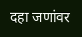दहा जणांवर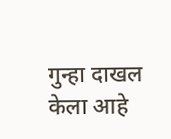गुन्हा दाखल केला आहे